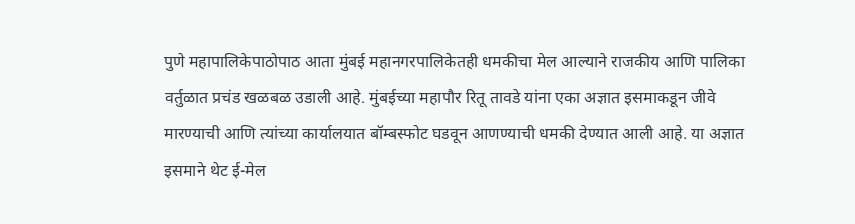पुणे महापालिकेपाठोपाठ आता मुंबई महानगरपालिकेतही धमकीचा मेल आल्याने राजकीय आणि पालिका वर्तुळात प्रचंड खळबळ उडाली आहे. मुंबईच्या महापौर रितू तावडे यांना एका अज्ञात इसमाकडून जीवे मारण्याची आणि त्यांच्या कार्यालयात बॉम्बस्फोट घडवून आणण्याची धमकी देण्यात आली आहे. या अज्ञात इसमाने थेट ई-मेल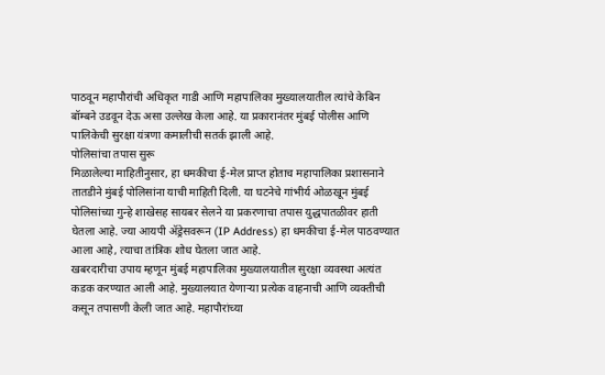पाठवून महापौरांची अधिकृत गाडी आणि महापालिका मुख्यालयातील त्यांचे केबिन बॉम्बने उडवून देऊ असा उल्लेख केला आहे. या प्रकारानंतर मुंबई पोलीस आणि पालिकेची सुरक्षा यंत्रणा कमालीची सतर्क झाली आहे.
पोलिसांचा तपास सुरू
मिळालेल्या माहितीनुसार, हा धमकीचा ई-मेल प्राप्त होताच महापालिका प्रशासनाने तातडीने मुंबई पोलिसांना याची माहिती दिली. या घटनेचे गांभीर्य ओळखून मुंबई पोलिसांच्या गुन्हे शाखेसह सायबर सेलने या प्रकरणाचा तपास युद्धपातळीवर हाती घेतला आहे. ज्या आयपी ॲड्रेसवरून (IP Address) हा धमकीचा ई-मेल पाठवण्यात आला आहे, त्याचा तांत्रिक शोध घेतला जात आहे.
खबरदारीचा उपाय म्हणून मुंबई महापालिका मुख्यालयातील सुरक्षा व्यवस्था अत्यंत कडक करण्यात आली आहे. मुख्यालयात येणाऱ्या प्रत्येक वाहनाची आणि व्यक्तीची कसून तपासणी केली जात आहे. महापौरांच्या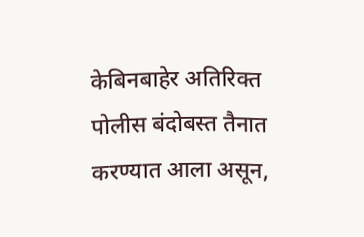केबिनबाहेर अतिरिक्त पोलीस बंदोबस्त तैनात करण्यात आला असून,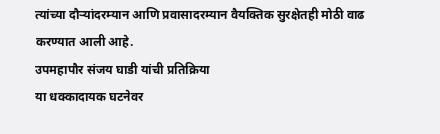त्यांच्या दौऱ्यांदरम्यान आणि प्रवासादरम्यान वैयक्तिक सुरक्षेतही मोठी वाढ करण्यात आली आहे.
उपमहापौर संजय घाडी यांची प्रतिक्रिया
या धक्कादायक घटनेवर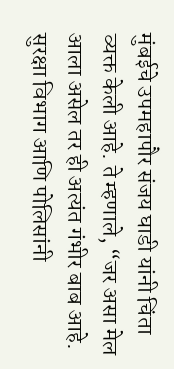मुंबईचे उपमहापौर संजय घाडी यांनी चिंता व्यक्त केली आहे. ते म्हणाले, “जर असा मेल आला असेल तर ही अत्यंत गंभीर बाब आहे. सुरक्षा विभाग आणि पोलिसांनी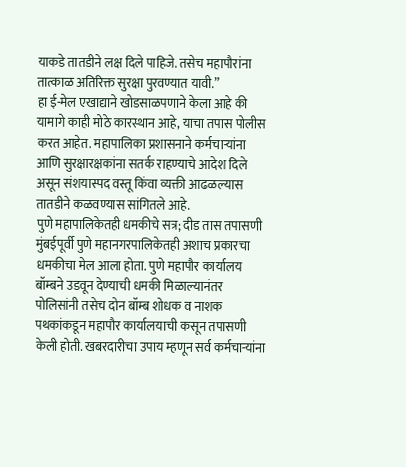याकडे तातडीने लक्ष दिले पाहिजे. तसेच महापौरांना तात्काळ अतिरिक्त सुरक्षा पुरवण्यात यावी.”
हा ई-मेल एखाद्याने खोडसाळपणाने केला आहे की यामागे काही मोठे कारस्थान आहे, याचा तपास पोलीस करत आहेत. महापालिका प्रशासनाने कर्मचाऱ्यांना आणि सुरक्षारक्षकांना सतर्क राहण्याचे आदेश दिले असून संशयास्पद वस्तू किंवा व्यक्ती आढळल्यास तातडीने कळवण्यास सांगितले आहे.
पुणे महापालिकेतही धमकीचे सत्र; दीड तास तपासणी
मुंबईपूर्वी पुणे महानगरपालिकेतही अशाच प्रकारचा धमकीचा मेल आला होता. पुणे महापौर कार्यालय बॉम्बने उडवून देण्याची धमकी मिळाल्यानंतर पोलिसांनी तसेच दोन बॉम्ब शोधक व नाशक पथकांकडून महापौर कार्यालयाची कसून तपासणी केली होती. खबरदारीचा उपाय म्हणून सर्व कर्मचाऱ्यांना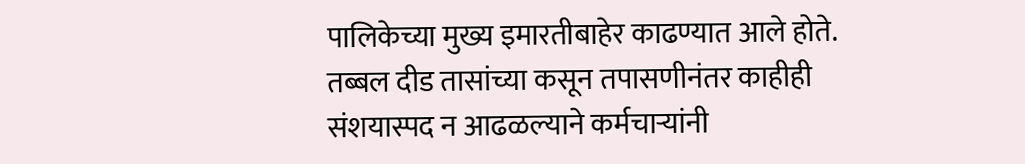पालिकेच्या मुख्य इमारतीबाहेर काढण्यात आले होते. तब्बल दीड तासांच्या कसून तपासणीनंतर काहीही संशयास्पद न आढळल्याने कर्मचाऱ्यांनी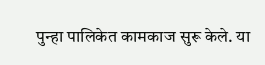पुन्हा पालिकेत कामकाज सुरू केले. या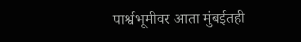पार्श्वभूमीवर आता मुंबईतही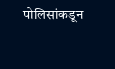पोलिसांकडून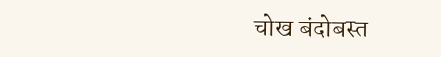चोख बंदोबस्त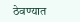ठेवण्यात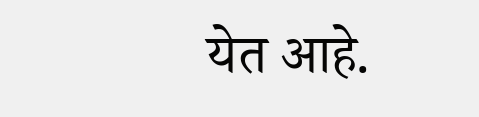येत आहे.